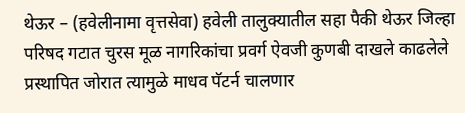थेऊर – (हवेलीनामा वृत्तसेवा) हवेली तालुक्यातील सहा पैकी थेऊर जिल्हा परिषद गटात चुरस मूळ नागरिकांचा प्रवर्ग ऐवजी कुणबी दाखले काढलेले प्रस्थापित जोरात त्यामुळे माधव पॅटर्न चालणार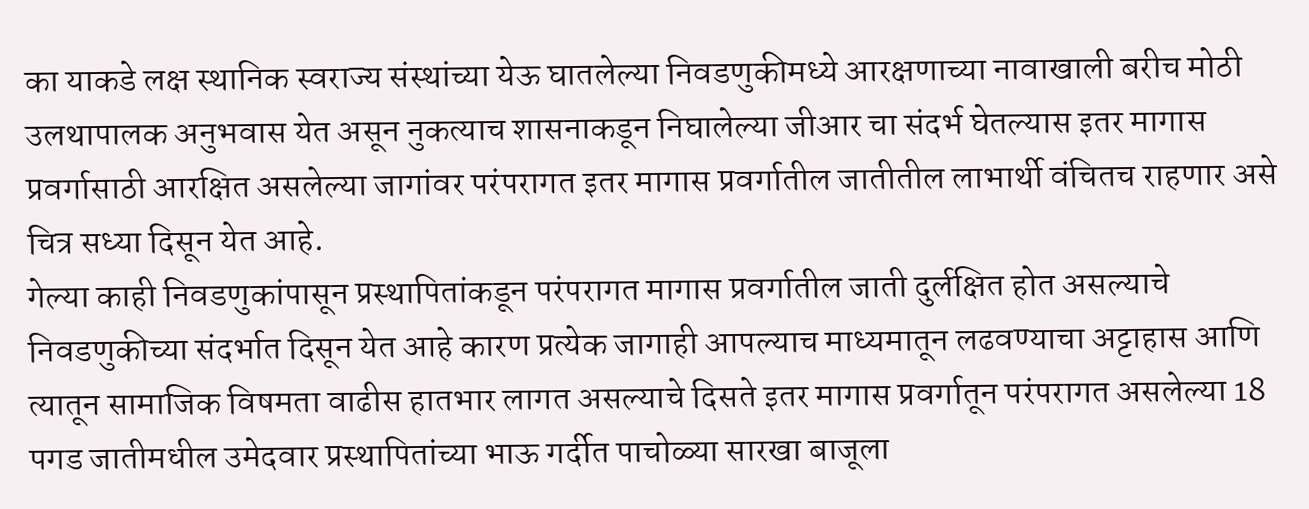का याकडे लक्ष स्थानिक स्वराज्य संस्थांच्या येऊ घातलेल्या निवडणुकीमध्ये आरक्षणाच्या नावाखाली बरीच मोठी उलथापालक अनुभवास येत असून नुकत्याच शासनाकडून निघालेल्या जीआर चा संदर्भ घेतल्यास इतर मागास प्रवर्गासाठी आरक्षित असलेल्या जागांवर परंपरागत इतर मागास प्रवर्गातील जातीतील लाभार्थी वंचितच राहणार असे चित्र सध्या दिसून येत आहे.
गेल्या काही निवडणुकांपासून प्रस्थापितांकडून परंपरागत मागास प्रवर्गातील जाती दुर्लक्षित होत असल्याचे निवडणुकीच्या संदर्भात दिसून येत आहे कारण प्रत्येक जागाही आपल्याच माध्यमातून लढवण्याचा अट्टाहास आणि त्यातून सामाजिक विषमता वाढीस हातभार लागत असल्याचे दिसते इतर मागास प्रवर्गातून परंपरागत असलेल्या 18 पगड जातीमधील उमेदवार प्रस्थापितांच्या भाऊ गर्दीत पाचोळ्या सारखा बाजूला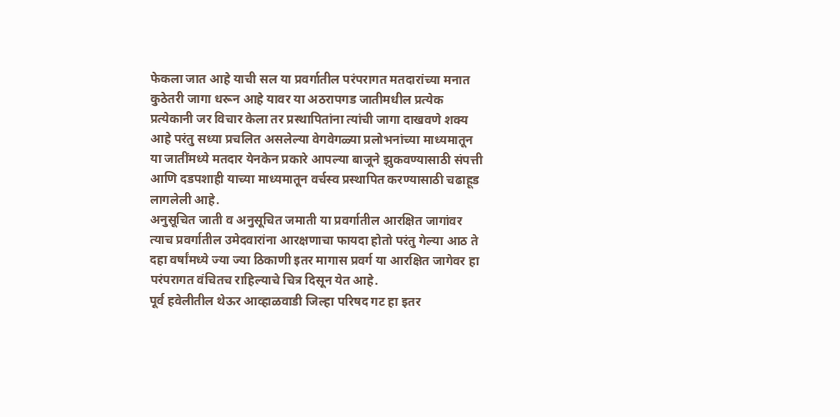फेकला जात आहे याची सल या प्रवर्गातील परंपरागत मतदारांच्या मनात कुठेतरी जागा धरून आहे यावर या अठरापगड जातीमधील प्रत्येक प्रत्येकानी जर विचार केला तर प्रस्थापितांना त्यांची जागा दाखवणे शक्य आहे परंतु सध्या प्रचलित असलेल्या वेगवेगळ्या प्रलोभनांच्या माध्यमातून या जातींमध्ये मतदार येनकेन प्रकारे आपल्या बाजूने झुकवण्यासाठी संपत्ती आणि दडपशाही याच्या माध्यमातून वर्चस्व प्रस्थापित करण्यासाठी चढाहूड लागलेली आहे.
अनुसूचित जाती व अनुसूचित जमाती या प्रवर्गातील आरक्षित जागांवर त्याच प्रवर्गातील उमेदवारांना आरक्षणाचा फायदा होतो परंतु गेल्या आठ ते दहा वर्षांमध्ये ज्या ज्या ठिकाणी इतर मागास प्रवर्ग या आरक्षित जागेवर हा परंपरागत वंचितच राहिल्याचे चित्र दिसून येत आहे.
पूर्व हवेलीतील थेऊर आव्हाळवाडी जिल्हा परिषद गट हा इतर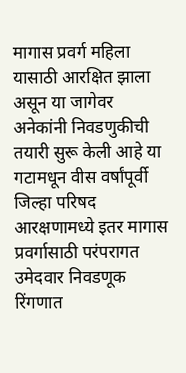मागास प्रवर्ग महिला यासाठी आरक्षित झाला असून या जागेवर अनेकांनी निवडणुकीची तयारी सुरू केली आहे या गटामधून वीस वर्षांपूर्वी जिल्हा परिषद आरक्षणामध्ये इतर मागास प्रवर्गासाठी परंपरागत उमेदवार निवडणूक रिंगणात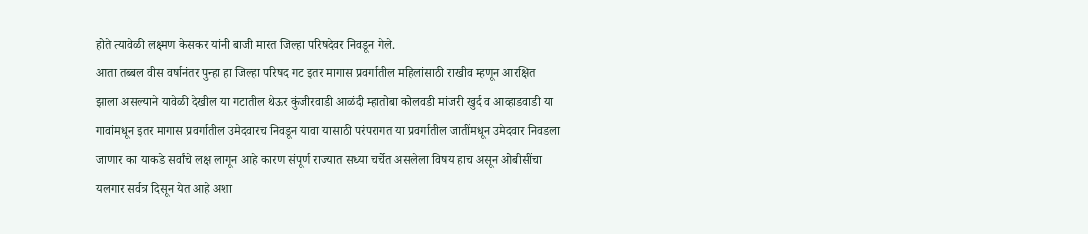होते त्यावेळी लक्ष्मण केसकर यांनी बाजी मारत जिल्हा परिषदेवर निवडून गेले.
आता तब्बल वीस वर्षानंतर पुन्हा हा जिल्हा परिषद गट इतर मागास प्रवर्गातील महिलांसाठी राखीव म्हणून आरक्षित झाला असल्याने यावेळी देखील या गटातील थेऊर कुंजीरवाडी आळंदी म्हातोबा कोलवडी मांजरी खुर्द व आव्हाडवाडी या गावांमधून इतर मागास प्रवर्गातील उमेदवारच निवडून यावा यासाठी परंपरागत या प्रवर्गातील जातींमधून उमेदवार निवडला जाणार का याकडे सर्वांचे लक्ष लागून आहे कारण संपूर्ण राज्यात सध्या चर्चेत असलेला विषय हाच असून ओबीसींचा यलगार सर्वत्र दिसून येत आहे अशा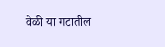वेळी या गटातील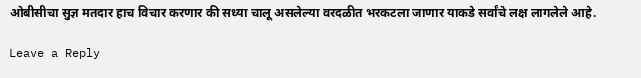ओबीसीचा सुज्ञ मतदार हाच विचार करणार की सध्या चालू असलेल्या वरदळीत भरकटला जाणार याकडे सर्वांचे लक्ष लागलेले आहे.

Leave a Reply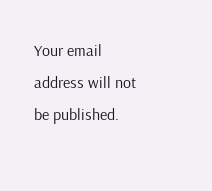Your email address will not be published.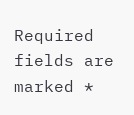Required fields are marked *